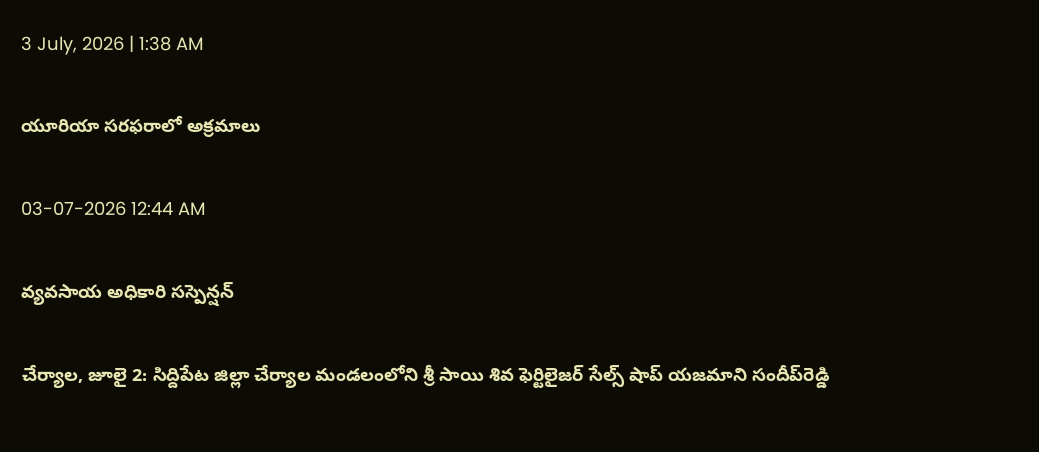3 July, 2026 | 1:38 AM

యూరియా సరఫరాలో అక్రమాలు

03-07-2026 12:44 AM

వ్యవసాయ అధికారి సస్పెన్షన్

చేర్యాల, జూలై 2: సిద్దిపేట జిల్లా చేర్యాల మండలంలోని శ్రీ సాయి శివ ఫెర్టిలైజర్ సేల్స్ షాప్ యజమాని సందీప్‌రెడ్డి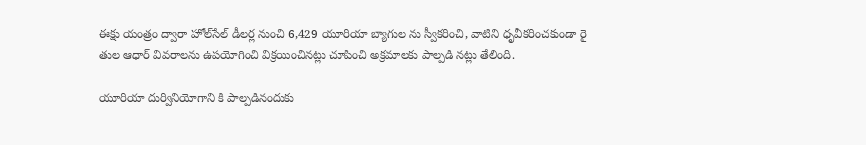ఈక్షు యంత్రం ద్వారా హోల్‌సేల్ డీలర్ల నుంచి 6,429 యూరియా బ్యాగుల ను స్వీకరించి, వాటిని ధృవీకరించకుండా రై తుల ఆధార్ వివరాలను ఉపయోగించి విక్రయించినట్లు చూపించి అక్రమాలకు పాల్పడి నట్లు తేలింది.

యూరియా దుర్వినియోగాని కి పాల్పడినందుకు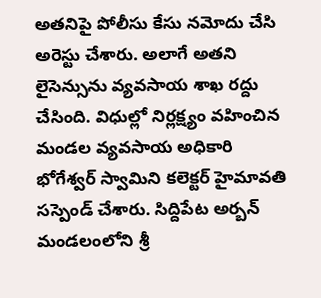అతనిపై పోలీసు కేసు నమోదు చేసి అరెస్టు చేశారు. అలాగే అతని లైసెన్సును వ్యవసాయ శాఖ రద్దు చేసింది. విధుల్లో నిర్లక్ష్యం వహించిన మండల వ్యవసాయ అధికారి భోగేశ్వర్ స్వామిని కలెక్టర్ హైమావతి సస్పెండ్ చేశారు. సిద్దిపేట అర్బన్ మండలంలోని శ్రీ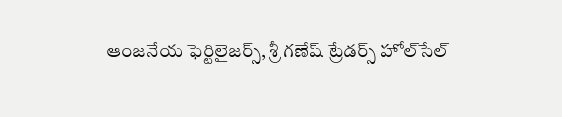ఆంజనేయ ఫెర్టిలైజర్స్, శ్రీ గణేష్ ట్రేడర్స్ హోల్‌సేల్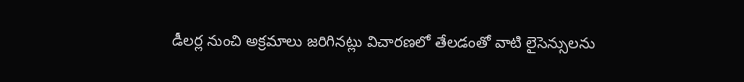డీలర్ల నుంచి అక్రమాలు జరిగినట్లు విచారణలో తేలడంతో వాటి లైసెన్సులను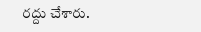రద్దు చేశారు.